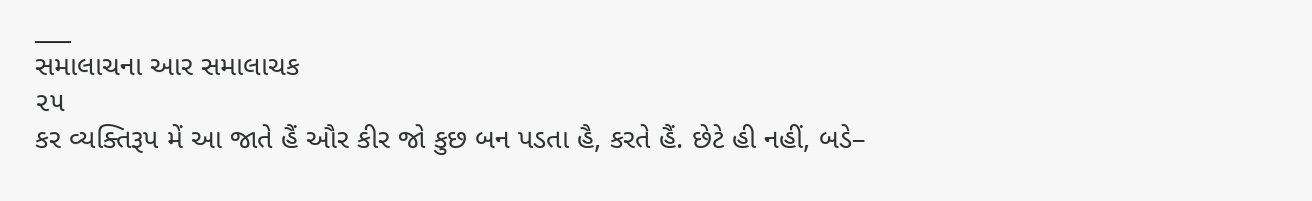___
સમાલાચના આર સમાલાચક
૨૫
કર વ્યક્તિરૂપ મેં આ જાતે હૈં ઔર કીર જો કુછ બન પડતા હૈ, કરતે હૈં. છેટે હી નહીં, બડે–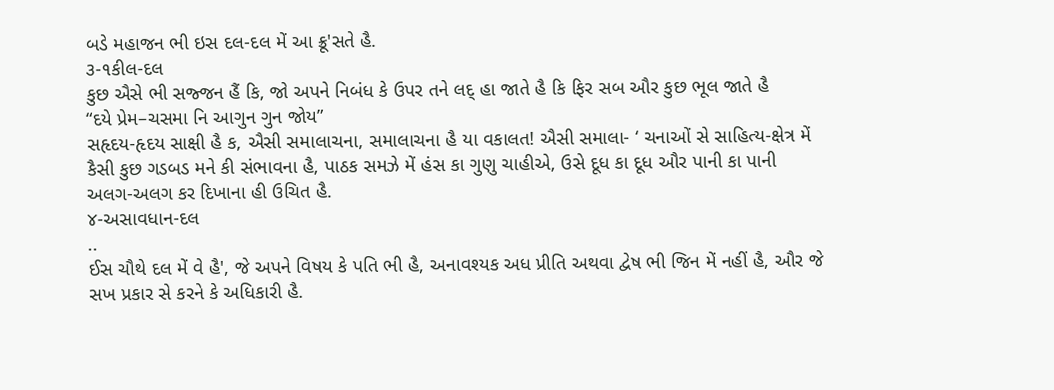બડે મહાજન ભી ઇસ દલ-દલ મેં આ ક્રૂ'સતે હૈ.
૩-૧કીલ-દલ
કુછ ઐસે ભી સજ્જન હૈં કિ, જો અપને નિબંધ કે ઉપર તને લદ્ હા જાતે હૈ કિ ફિર સબ ઔર કુછ ભૂલ જાતે હૈ
“દયે પ્રેમ–ચસમા નિ આગુન ગુન જોય”
સહૃદય-હૃદય સાક્ષી હૈ ક, ઐસી સમાલાચના, સમાલાચના હૈ યા વકાલત! ઐસી સમાલા- ‘ ચનાઓં સે સાહિત્ય-ક્ષેત્ર મેં કૈસી કુછ ગડબડ મને કી સંભાવના હૈ, પાઠક સમઝે મેં હંસ કા ગુણુ ચાહીએ, ઉસે દૂધ કા દૂધ ઔર પાની કા પાની અલગ-અલગ કર દિખાના હી ઉચિત હૈ.
૪-અસાવધાન-દલ
..
ઈસ ચૌથે દલ મેં વે હૈ', જે અપને વિષય કે પતિ ભી હૈ, અનાવશ્યક અધ પ્રીતિ અથવા દ્વેષ ભી જિન મેં નહીં હૈ, ઔર જે સખ પ્રકાર સે કરને કે અધિકારી હૈ.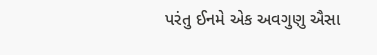પરંતુ ઈનમે એક અવગુણુ ઐસા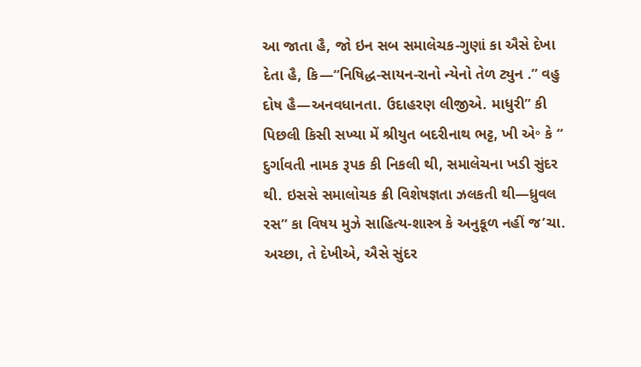આ જાતા હૈ, જો ઇન સબ સમાલેચક-ગુણાં કા ઐસે દેખા દેતા હૈ, કિ—“નિષિદ્ધ-સાયન-રાનો ન્યેનો તેળ ટ્યુન .” વહુ દોષ હૈ—અનવધાનતા. ઉદાહરણ લીજીએ. માધુરી” કી પિછલી કિસી સખ્યા મેં શ્રીયુત બદરીનાથ ભટ્ટ, ખી એ॰ કે “ દુર્ગાવતી નામક રૂપક કી નિકલી થી, સમાલેચના ખડી સુંદર થી. ઇસસે સમાલોચક ક્રી વિશેષજ્ઞતા ઝલકતી થી—ધ્રુવલ રસ” કા વિષય મુઝે સાહિત્ય-શાસ્ત્ર કે અનુકૂળ નહીં જ’ચા. અચ્છા, તે દેખીએ, ઐસે સુંદર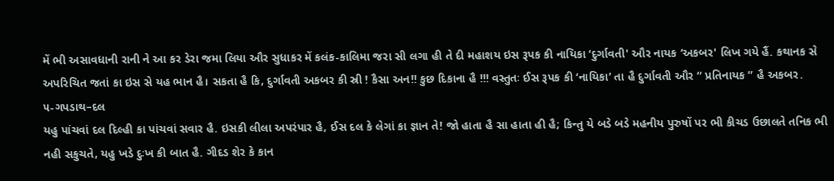મેં ભી અસાવધાની રાની ને આ કર ડેરા જમા લિયા ઔર સુધાકર મેં કલંક-કાલિમા જરા સી લગા હી તે દી મહાશય ઇસ રૂપક કી નાયિકા ‘દુર્ગાવતી' ઔર નાયક ‘અકબર' લિખ ગયે હૈં. કથાનક સે અપરિચિત જતાં કા ઇસ સે યહ ભાન હૈ। સકતા હૈ કિ, દુર્ગાવતી અકબર કી સ્રી ! કૈસા અન!! કુછ દિકાના હૈ !!! વસ્તુતઃ ઈસ રૂપક કી ‘નાયિકા’ તા હૈ દુર્ગાવતી ઔર “ પ્રતિનાયક ” હૈ અકબર.
૫-ગપડાથ–દલ
યહુ પાંચવાં દલ દિલ્હી કા પાંચવાં સવાર હૈ. ઇસકી લીલા અપરંપાર હૈ, ઈસ દલ કે લેગાં કા જ્ઞાન તે! જો હાતા હૈ સા હાતા હી હૈ; કિન્તુ યે બડે બડે મહનીય પુરુષોં પર ભી કીચડ ઉછાલતે તનિક ભી નહી સકુચતે, યહુ ખડે દુઃખ કી બાત હૈ. ગીદડ શેર કે કાન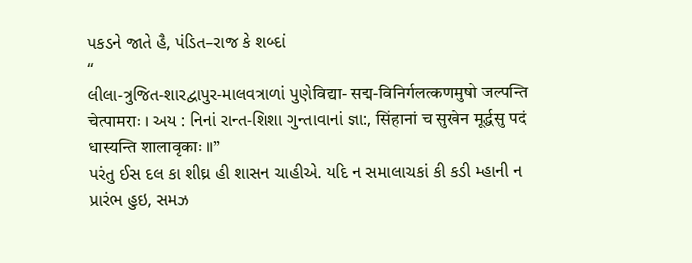પકડને જાતે હૈ, પંડિત–રાજ કે શબ્દાં
“
લીલા-ત્રુજિત-શારદ્વાપુર-માલવત્રાળાં પુણેविद्या- सद्म-विनिर्गलत्कणमुषो जल्पन्ति चेत्पामराः । અય : નિનાં રાન્ત-શિશા ગુન્તાવાનાં જ્ઞા:, सिंहानां च सुखेन मूर्द्धसु पदं धास्यन्ति शालावृकाः ॥”
પરંતુ ઈસ દલ કા શીઘ્ર હી શાસન ચાહીએ. યદિ ન સમાલાચકાં કી કડી મ્હાની ન પ્રારંભ હુઇ, સમઝ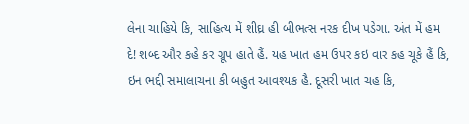લેના ચાહિયે કિ, સાહિત્ય મેં શીઘ્ર હી બીભત્સ નરક દીખ પડેગા. અંત મેં હમ દે! શબ્દ ઔર કહે કર ગ્રૂપ હાતે હૈં. યહ ખાત હમ ઉપર કઇ વાર કહ ચૂકે હૈં કિ, ઇન ભદ્દી સમાલાચના કી બહુત આવશ્યક હૈ. દૂસરી ખાત ચહ કિ,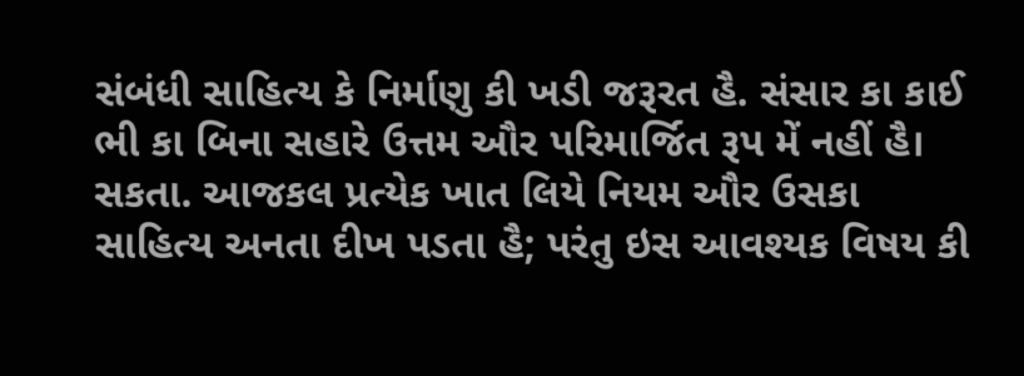સંબંધી સાહિત્ય કે નિર્માણુ કી ખડી જરૂરત હૈ. સંસાર કા કાઈ ભી કા બિના સહારે ઉત્તમ ઔર પરિમાર્જિત રૂપ મેં નહીં હૈ। સકતા. આજકલ પ્રત્યેક ખાત લિયે નિયમ ઔર ઉસકા સાહિત્ય અનતા દીખ પડતા હૈ; પરંતુ ઇસ આવશ્યક વિષય કી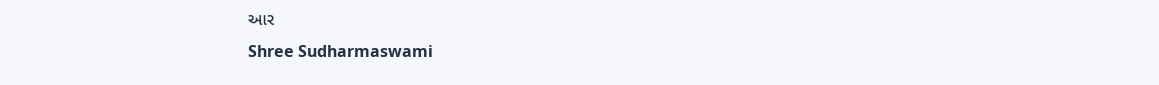આર
Shree Sudharmaswami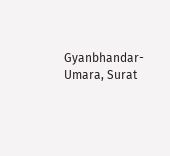Gyanbhandar-Umara, Surat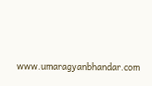www.umaragyanbhandar.com